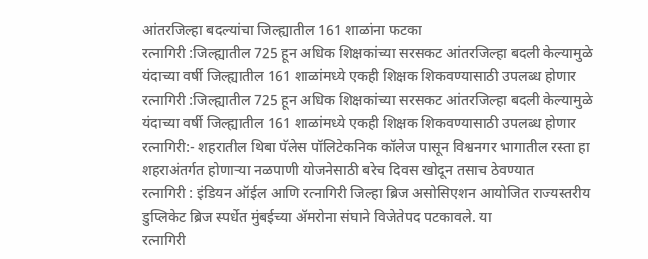आंतरजिल्हा बदल्यांचा जिल्ह्यातील 161 शाळांना फटका
रत्नागिरी :जिल्ह्यातील 725 हून अधिक शिक्षकांच्या सरसकट आंतरजिल्हा बदली केल्यामुळे यंदाच्या वर्षी जिल्ह्यातील 161 शाळांमध्ये एकही शिक्षक शिकवण्यासाठी उपलब्ध होणार
रत्नागिरी :जिल्ह्यातील 725 हून अधिक शिक्षकांच्या सरसकट आंतरजिल्हा बदली केल्यामुळे यंदाच्या वर्षी जिल्ह्यातील 161 शाळांमध्ये एकही शिक्षक शिकवण्यासाठी उपलब्ध होणार
रत्नागिरी:- शहरातील थिबा पॅलेस पॉलिटेकनिक कॉलेज पासून विश्वनगर भागातील रस्ता हा शहराअंतर्गत होणाऱ्या नळपाणी योजनेसाठी बरेच दिवस खोदून तसाच ठेवण्यात
रत्नागिरी : इंडियन ऑईल आणि रत्नागिरी जिल्हा ब्रिज असोसिएशन आयोजित राज्यस्तरीय डुप्लिकेट ब्रिज स्पर्धेत मुंबईच्या ॲमरोना संघाने विजेतेपद पटकावले. या
रत्नागिरी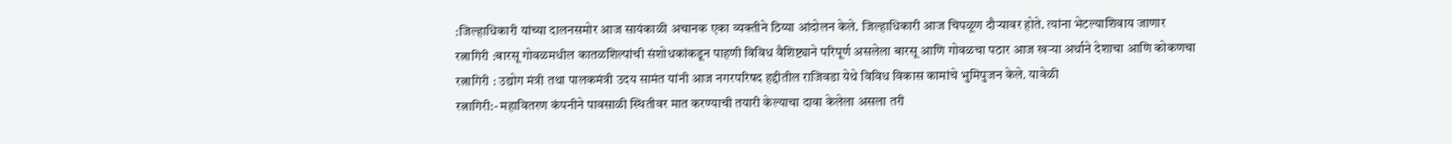:जिल्हाधिकारी यांच्या दालनसमोर आज सायंकाळी अचानक एका व्यक्तीने ठिय्या आंदोलन केले. जिल्हाधिकारी आज चिपळूण दौऱ्यावर होते. त्यांना भेटल्याशिवाय जाणार
रत्नागिरी :बारसू गोवळमधील कातळशिल्पांची संशोधकांकडून पाहणी विविध वैशिष्ट्याने परिपूर्ण असलेला बारसू आणि गोवळचा पठार आज खऱ्या अर्थाने देशाचा आणि कोकणचा
रत्नागिरी : उद्योग मंत्री तथा पालकमंत्री उदय सामंत यांनी आज नगरपरिषद हद्दीतील राजिवडा येथे विविध विकास कामांचे भुमिपुजन केले. यावेळी
रत्नागिरी:- महावितरण कंपनीने पावसाळी स्थितीवर मात करण्याची तयारी केल्याचा दावा केलेला असला तरी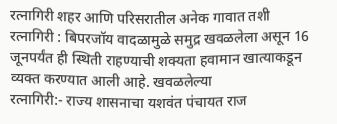रत्नागिरी शहर आणि परिसरातील अनेक गावात तशी
रत्नागिरी : बिपरजॉय वादळामुळे समुद्र खवळलेला असून 16 जूनपर्यंत ही स्थिती राहण्याची शक्यता हवामान खात्याकडून व्यक्त करण्यात आली आहे. खवळलेल्या
रत्नागिरी:- राज्य शासनाचा यशवंत पंचायत राज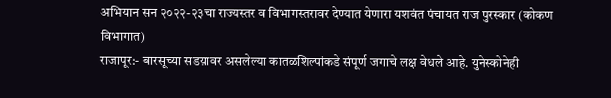अभियान सन २०२२-२३चा राज्यस्तर व विभागस्तरावर देण्यात येणारा यशवंत पंचायत राज पुरस्कार (कोकण विभागात)
राजापूर:- बारसूच्या सडय़ावर असलेल्या कातळशिल्पांकडे संपूर्ण जगाचे लक्ष वेधले आहे. युनेस्कोनेही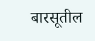बारसूतील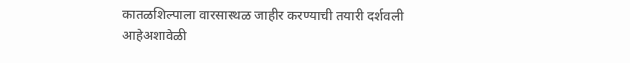कातळशिल्पाला वारसास्थळ जाहीर करण्याची तयारी दर्शवली आहेअशावेळी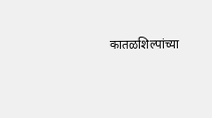कातळशिल्पांच्या